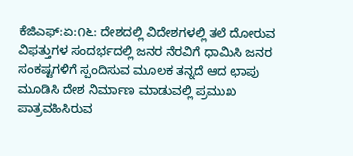ಕೆಜಿಎಫ್:ಏ:೧೬: ದೇಶದಲ್ಲಿ ವಿದೇಶಗಳಲ್ಲಿ ತಲೆ ದೋರುವ ವಿಫತ್ತುಗಳ ಸಂದರ್ಭದಲ್ಲಿ ಜನರ ನೆರವಿಗೆ ಧಾಮಿಸಿ ಜನರ ಸಂಕಷ್ಟಗಳಿಗೆ ಸ್ಪಂದಿಸುವ ಮೂಲಕ ತನ್ನದೆ ಆದ ಛಾಪು ಮೂಡಿಸಿ ದೇಶ ನಿರ್ಮಾಣ ಮಾಡುವಲ್ಲಿ ಪ್ರಮುಖ ಪಾತ್ರವಹಿಸಿರುವ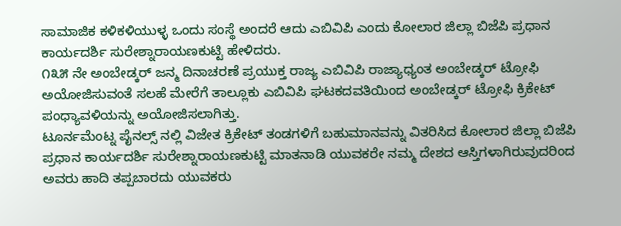ಸಾಮಾಜಿಕ ಕಳಿಕಳಿಯುಳ್ಳ ಒಂದು ಸಂಸ್ಥೆ ಅಂದರೆ ಆದು ಎಬಿವಿಪಿ ಎಂದು ಕೋಲಾರ ಜಿಲ್ಲಾ ಬಿಜೆಪಿ ಪ್ರಧಾನ ಕಾರ್ಯದರ್ಶಿ ಸುರೇಶ್ನಾರಾಯಣಕುಟ್ಟಿ ಹೇಳಿದರು.
೧೩೫ ನೇ ಅಂಬೇಡ್ಕರ್ ಜನ್ಮ ದಿನಾಚರಣೆ ಪ್ರಯುಕ್ತ ರಾಜ್ಯ ಎಬಿವಿಪಿ ರಾಜ್ಯಾಧ್ಯಂತ ಅಂಬೇಡ್ಕರ್ ಟ್ರೋಫಿ ಅಯೋಜಿಸುವಂತೆ ಸಲಹೆ ಮೇರೆಗೆ ತಾಲ್ಲೂಕು ಎಬಿವಿಪಿ ಘಟಕದವತಿಯಿಂದ ಅಂಬೇಡ್ಕರ್ ಟ್ರೋಫಿ ಕ್ರಿಕೇಟ್ ಪಂಧ್ಯಾವಳಿಯನ್ನು ಅಯೋಜಿಸಲಾಗಿತ್ತು.
ಟೂರ್ನಮೆಂಟ್ನ ಪೈನಲ್ಸ್ ನಲ್ಲಿ ವಿಜೇತ ಕ್ರಿಕೇಟ್ ತಂಡಗಳಿಗೆ ಬಹುಮಾನವನ್ನು ವಿತರಿಸಿದ ಕೋಲಾರ ಜಿಲ್ಲಾ ಬಿಜೆಪಿ ಪ್ರಧಾನ ಕಾರ್ಯದರ್ಶಿ ಸುರೇಶ್ನಾರಾಯಣಕುಟ್ಟಿ ಮಾತನಾಡಿ ಯುವಕರೇ ನಮ್ಮ ದೇಶದ ಆಸ್ತಿಗಳಾಗಿರುವುದರಿಂದ ಅವರು ಹಾದಿ ತಪ್ಪಬಾರದು ಯುವಕರು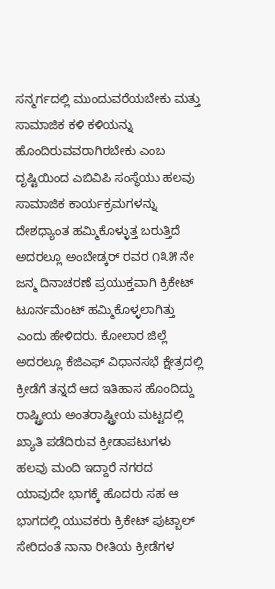ಸನ್ಮರ್ಗದಲ್ಲಿ ಮುಂದುವರೆಯಬೇಕು ಮತ್ತು ಸಾಮಾಜಿಕ ಕಳಿ ಕಳಿಯನ್ನು ಹೊಂದಿರುವವರಾಗಿರಬೇಕು ಎಂಬ ದೃಷ್ಟಿಯಿಂದ ಎಬಿವಿಪಿ ಸಂಸ್ಥೆಯು ಹಲವು ಸಾಮಾಜಿಕ ಕಾರ್ಯಕ್ರಮಗಳನ್ನು ದೇಶಧ್ಯಾಂತ ಹಮ್ಮಿಕೊಳ್ಳುತ್ತ ಬರುತ್ತಿದೆ ಅದರಲ್ಲೂ ಅಂಬೇಡ್ಕರ್ ರವರ ೧೩೫ ನೇ ಜನ್ಮ ದಿನಾಚರಣೆ ಪ್ರಯುಕ್ತವಾಗಿ ಕ್ರಿಕೇಟ್ ಟೂರ್ನಮೆಂಟ್ ಹಮ್ಮಿಕೊಳ್ಳಲಾಗಿತ್ತು
ಎಂದು ಹೇಳಿದರು. ಕೋಲಾರ ಜಿಲ್ಲೆ ಅದರಲ್ಲೂ ಕೆಜಿಎಫ್ ವಿಧಾನಸಭೆ ಕ್ಷೇತ್ರದಲ್ಲಿ ಕ್ರೀಡೆಗೆ ತನ್ನದೆ ಆದ ಇತಿಹಾಸ ಹೊಂದಿದ್ದು ರಾಷ್ಟ್ರೀಯ ಅಂತರಾಷ್ಟ್ರೀಯ ಮಟ್ಟದಲ್ಲಿ ಖ್ಯಾತಿ ಪಡೆದಿರುವ ಕ್ರೀಡಾಪಟುಗಳು ಹಲವು ಮಂದಿ ಇದ್ದಾರೆ ನಗರದ ಯಾವುದೇ ಭಾಗಕ್ಕೆ ಹೊದರು ಸಹ ಆ ಭಾಗದಲ್ಲಿ ಯುವಕರು ಕ್ರಿಕೇಟ್ ಪುಟ್ಬಾಲ್ ಸೇರಿದಂತೆ ನಾನಾ ರೀತಿಯ ಕ್ರೀಡೆಗಳ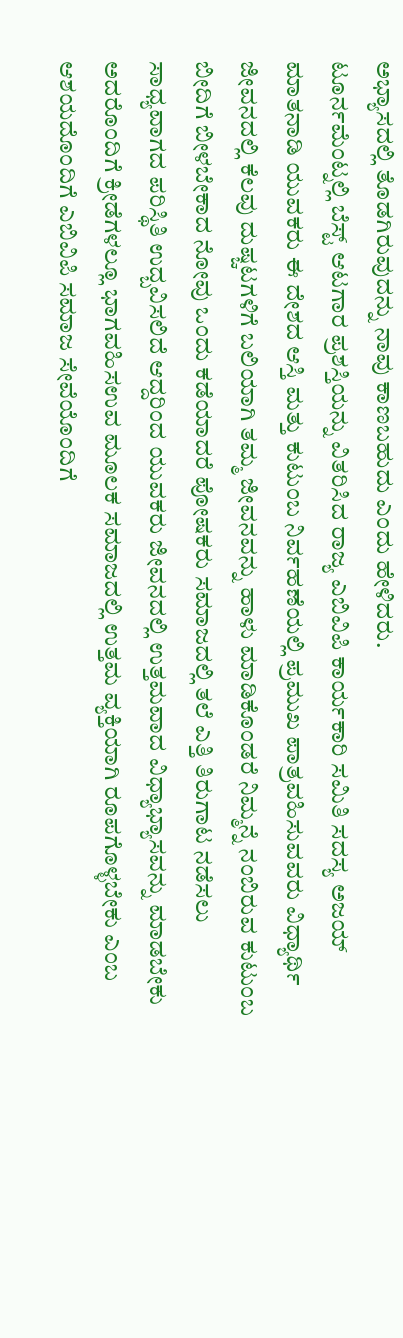ಅಭ್ಯಾಸದಲ್ಲಿ ತೊಡಗಿರುವುದನ್ನು ನಾವು ಕಾಣಬಹುದು ಎಂದು ಹೇಳಿದರು.
ಟೂರ್ನಮೆಂಟ್ನಲ್ಲಿ ಬೆಸ್ಟ್ ಆಟಗಾರ ಪ್ರಶಸ್ತಿಯನ್ನು ವಿತರಿಸಿದ ರಾಜ್ಯ ಎಬಿವಿಪಿ ಕಾರ್ಯಕಾರಿ ಸಮಿತಿ ಸದಸ್ಯ ಅಜಯ್ ಮಾತನಾಡಿ ಯುವಕರು ಈ ದೇಶದ ಆಸ್ತಿ ಮತ್ತು ಕುಟುಂಬ ನಿರ್ವಹಣೆಯಲ್ಲಿ ಪ್ರಮುಖ ಪಾತ್ರವಹಿಸುವವರು ವಿಧ್ಯಾರ್ಥಿ ಜೀವನದಲ್ಲಿ ಕೆಲವು ದುಷ್ಚಟಗಳಿಗೆ ಬಲಿಯಾಗಿ ತಮ್ಮ ಜೀವನವನ್ನು ಹಾಳು ಮಾಡಿಕೊಂಡರೆ ನಿಮ್ಮನ್ನೆ ನಂಬಿರುವ ಕುಟುಂಬ ಬೀದಿಗೆ ಬೀಳಬೇಕಾದ ನೋವು ಒಂದು ಕಡೆಯಾದರೆ ಪೋಷಕರು ಸಮಾಜದಲ್ಲಿ ತಲೆ ಎತ್ತಿ ತಿರುಗಾಟ ನಡೆಸಲು ಸಾಧ್ಯವಾಗದ ಪರಿಸ್ಥಿತಿ ಉದ್ಬವಿಸಲಿದೆ ಆದ್ದರಿಂದ ಯುವಕರು ಜೀವನದಲ್ಲಿ ಉತ್ತಮವಾದ ವಿಧ್ಯಾಭ್ಯಾಸವನ್ನು ಮಾಡಬೇಕು ಅದರೊಂದಿಗೆ ಕ್ರೀಡೆಗಳಲ್ಲೂ ಭಾಗವಹಿಸಉವ ಮೂಲಕ ಸಮಾಜದಲ್ಲಿ ಉತ್ತಮ ವ್ಯಕ್ತಿಯಾಗಿ ರೂಪಗೊಳ್ಳಬೇಕು ಎಂಬ ಆಶಯದೊಂದಿಗೆ ಎಬಿವಿಪಿ ಸಮಾಜ ಸೇವೆಯೊಂದಿಗೆ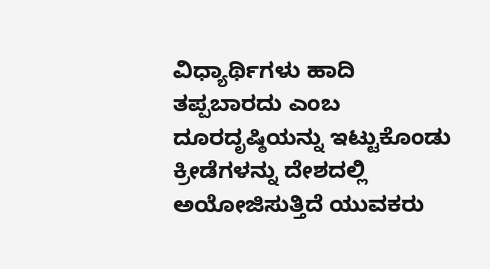ವಿಧ್ಯಾರ್ಥಿಗಳು ಹಾದಿ ತಪ್ಪಬಾರದು ಎಂಬ ದೂರದೃಷ್ಠಿಯನ್ನು ಇಟ್ಟುಕೊಂಡು ಕ್ರೀಡೆಗಳನ್ನು ದೇಶದಲ್ಲಿ ಅಯೋಜಿಸುತ್ತಿದೆ ಯುವಕರು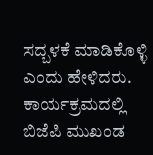ಸದ್ಬಳಕೆ ಮಾಡಿಕೊಳ್ಳಿ ಎಂದು ಹೇಳಿದರು. ಕಾರ್ಯಕ್ರಮದಲ್ಲಿ ಬಿಜೆಪಿ ಮುಖಂಡ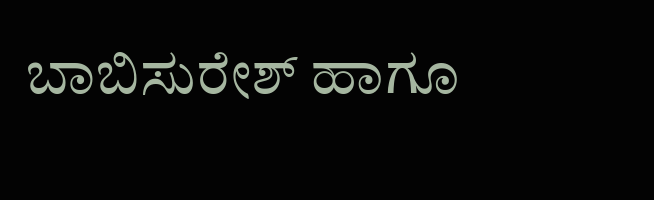ಬಾಬಿಸುರೇಶ್ ಹಾಗೂ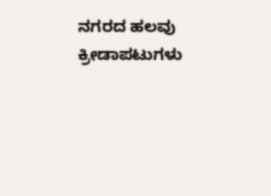ನಗರದ ಹಲವು ಕ್ರೀಡಾಪಟುಗಳು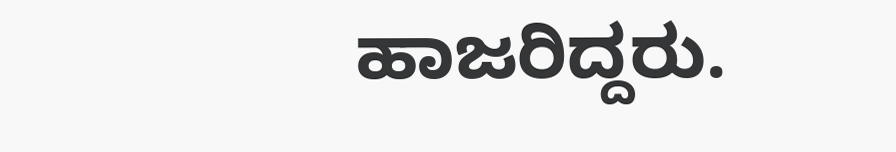ಹಾಜರಿದ್ದರು.